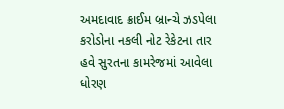અમદાવાદ ક્રાઈમ બ્રાન્ચે ઝડપેલા કરોડોના નકલી નોટ રેકેટના તાર હવે સુરતના કામરેજમાં આવેલા ધોરણ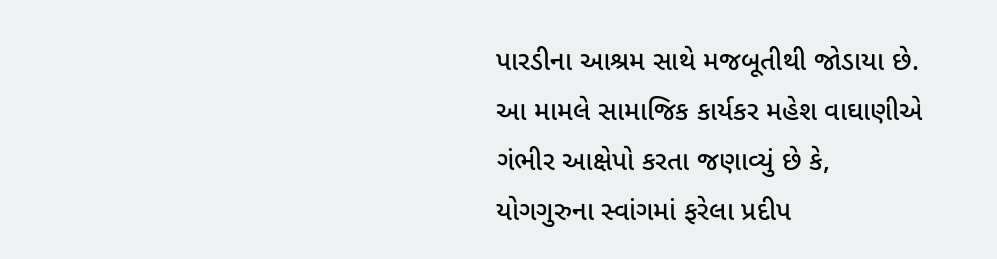પારડીના આશ્રમ સાથે મજબૂતીથી જોડાયા છે. આ મામલે સામાજિક કાર્યકર મહેશ વાઘાણીએ ગંભીર આક્ષેપો કરતા જણાવ્યું છે કે, યોગગુરુના સ્વાંગમાં ફરેલા પ્રદીપ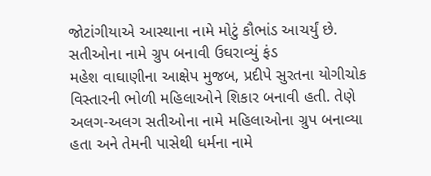જોટાંગીયાએ આસ્થાના નામે મોટું કૌભાંડ આચર્યું છે.
સતીઓના નામે ગ્રુપ બનાવી ઉઘરાવ્યું ફંડ
મહેશ વાઘાણીના આક્ષેપ મુજબ, પ્રદીપે સુરતના યોગીચોક વિસ્તારની ભોળી મહિલાઓને શિકાર બનાવી હતી. તેણે અલગ-અલગ સતીઓના નામે મહિલાઓના ગ્રુપ બનાવ્યા હતા અને તેમની પાસેથી ધર્મના નામે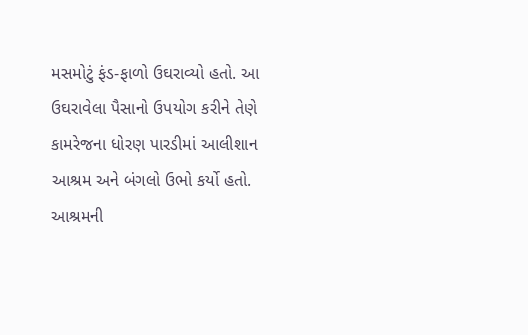મસમોટું ફંડ-ફાળો ઉઘરાવ્યો હતો. આ ઉઘરાવેલા પૈસાનો ઉપયોગ કરીને તેણે કામરેજના ધોરણ પારડીમાં આલીશાન આશ્રમ અને બંગલો ઉભો કર્યો હતો. આશ્રમની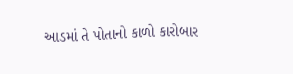આડમાં તે પોતાનો કાળો કારોબાર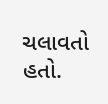ચલાવતો હતો.